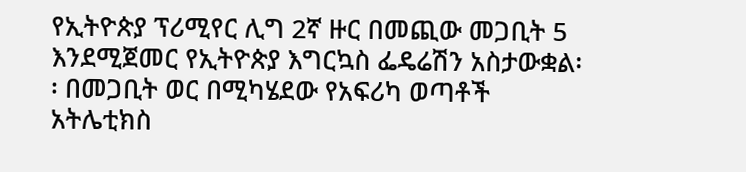የኢትዮጵያ ፕሪሚየር ሊግ 2ኛ ዙር በመጪው መጋቢት 5 እንደሚጀመር የኢትዮጵያ እግርኳስ ፌዴሬሽን አስታውቋል፡፡ በመጋቢት ወር በሚካሄደው የአፍሪካ ወጣቶች አትሌቲክስ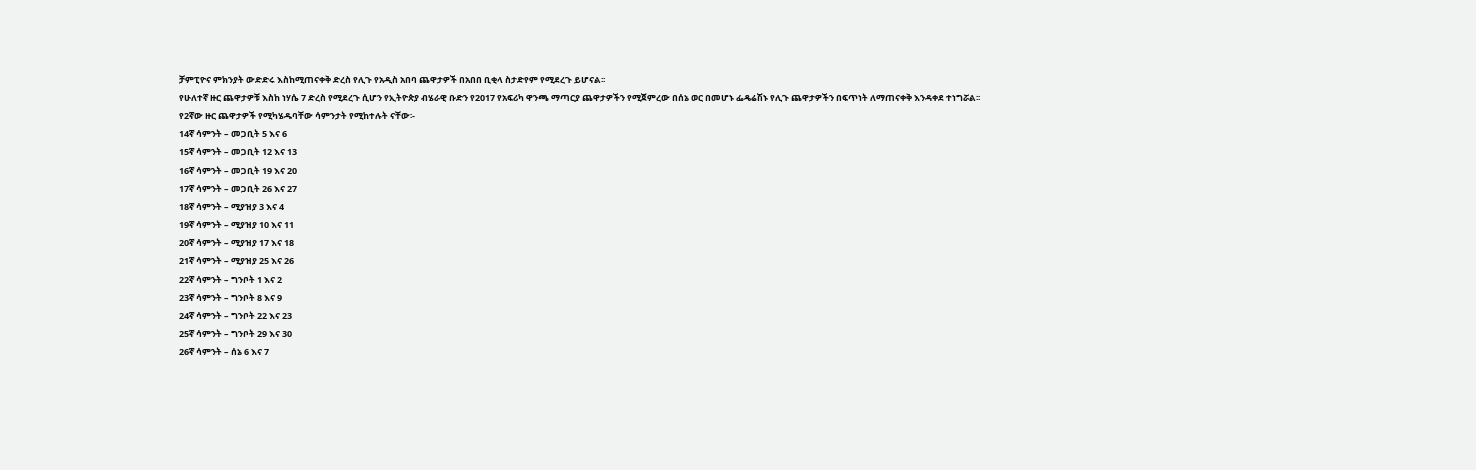ቻምፒዮና ምክንያት ውድድሩ እስከሚጠናቀቅ ድረስ የሊጉ የአዲስ አበባ ጨዋታዎች በአበበ ቢቂላ ስታድየም የሚደረጉ ይሆናል፡፡
የሁለተኛ ዙር ጨዋታዎቹ እስከ ነሃሴ 7 ድረስ የሚደረጉ ሲሆን የኢትዮጵያ ብሄራዊ ቡድን የ2017 የአፍሪካ ዋንጫ ማጣርያ ጨዋታዎችን የሚጀምረው በሰኔ ወር በመሆኑ ፌዴሬሽኑ የሊጉ ጨዋታዎችን በፍጥነት ለማጠናቀቅ እንዳቀደ ተነግሯል፡፡
የ2ኛው ዙር ጨዋታዎች የሚካሄዱባቸው ሳምንታት የሚከተሉት ናቸው፡-
14ኛ ሳምንት – መጋቢት 5 እና 6
15ኛ ሳምንት – መጋቢት 12 እና 13
16ኛ ሳምንት – መጋቢት 19 እና 20
17ኛ ሳምንት – መጋቢት 26 እና 27
18ኛ ሳምንት – ሚያዝያ 3 እና 4
19ኛ ሳምንት – ሚያዝያ 10 እና 11
20ኛ ሳምንት – ሚያዝያ 17 እና 18
21ኛ ሳምንት – ሚያዝያ 25 እና 26
22ኛ ሳምንት – ግንቦት 1 እና 2
23ኛ ሳምንት – ግንቦት 8 እና 9
24ኛ ሳምንት – ግንቦት 22 እና 23
25ኛ ሳምንት – ግንቦት 29 እና 30
26ኛ ሳምንት – ሰኔ 6 እና 7